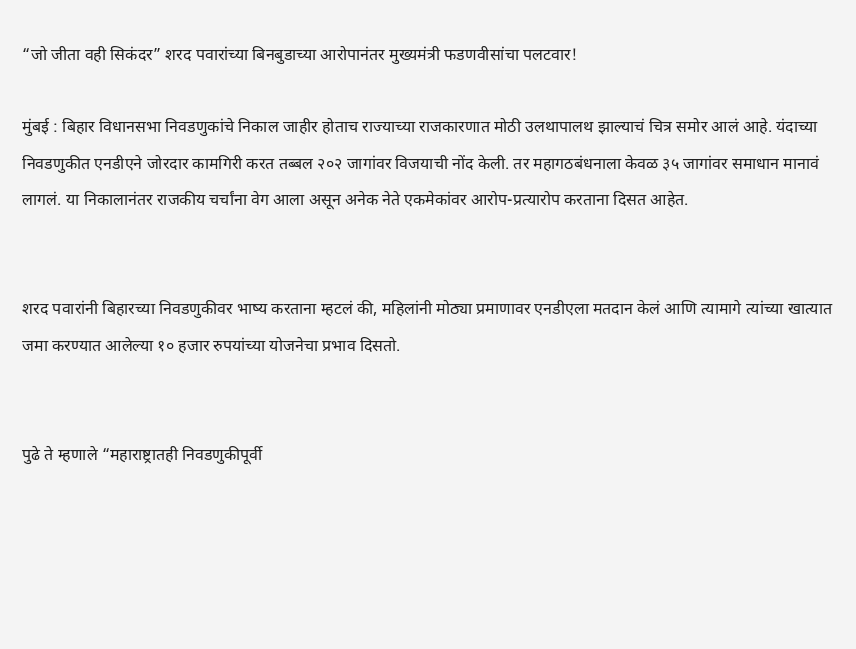“जो जीता वही सिकंदर” शरद पवारांच्या बिनबुडाच्या आरोपानंतर मुख्यमंत्री फडणवीसांचा पलटवार!

मुंबई : बिहार विधानसभा निवडणुकांचे निकाल जाहीर होताच राज्याच्या राजकारणात मोठी उलथापालथ झाल्याचं चित्र समोर आलं आहे. यंदाच्या निवडणुकीत एनडीएने जोरदार कामगिरी करत तब्बल २०२ जागांवर विजयाची नोंद केली. तर महागठबंधनाला केवळ ३५ जागांवर समाधान मानावं लागलं. या निकालानंतर राजकीय चर्चांना वेग आला असून अनेक नेते एकमेकांवर आरोप-प्रत्यारोप करताना दिसत आहेत.


शरद पवारांनी बिहारच्या निवडणुकीवर भाष्य करताना म्हटलं की, महिलांनी मोठ्या प्रमाणावर एनडीएला मतदान केलं आणि त्यामागे त्यांच्या खात्यात जमा करण्यात आलेल्या १० हजार रुपयांच्या योजनेचा प्रभाव दिसतो.


पुढे ते म्हणाले “महाराष्ट्रातही निवडणुकीपूर्वी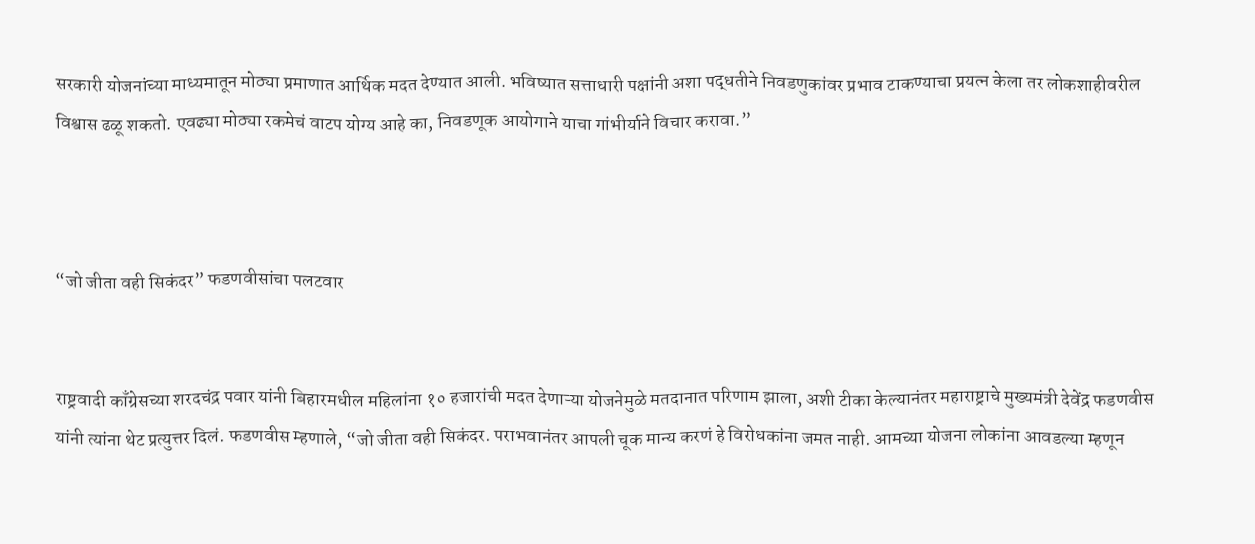सरकारी योजनांच्या माध्यमातून मोठ्या प्रमाणात आर्थिक मदत देण्यात आली. भविष्यात सत्ताधारी पक्षांनी अशा पद्धतीने निवडणुकांवर प्रभाव टाकण्याचा प्रयत्न केला तर लोकशाहीवरील विश्वास ढळू शकतो. एवढ्या मोठ्या रकमेचं वाटप योग्य आहे का, निवडणूक आयोगाने याचा गांभीर्याने विचार करावा.”



“जो जीता वही सिकंदर” फडणवीसांचा पलटवार


राष्ट्रवादी काँग्रेसच्या शरदचंद्र पवार यांनी बिहारमधील महिलांना १० हजारांची मदत देणाऱ्या योजनेमुळे मतदानात परिणाम झाला, अशी टीका केल्यानंतर महाराष्ट्राचे मुख्यमंत्री देवेंद्र फडणवीस यांनी त्यांना थेट प्रत्युत्तर दिलं. फडणवीस म्हणाले, “जो जीता वही सिकंदर. पराभवानंतर आपली चूक मान्य करणं हे विरोधकांना जमत नाही. आमच्या योजना लोकांना आवडल्या म्हणून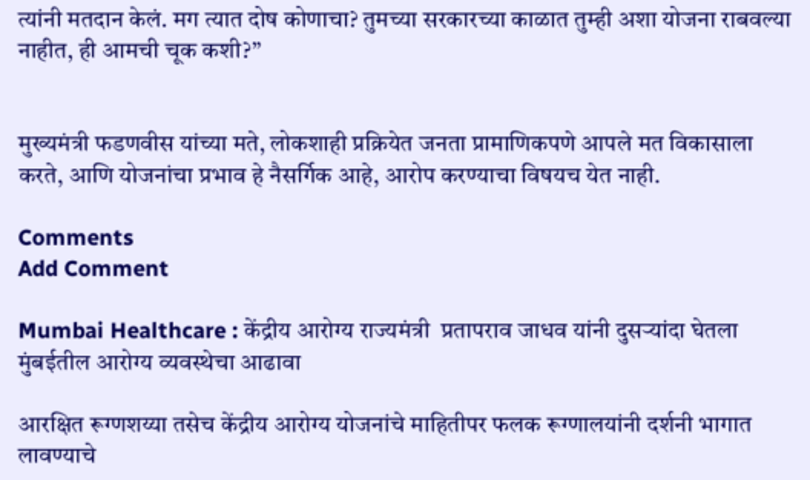त्यांनी मतदान केलं. मग त्यात दोष कोणाचा? तुमच्या सरकारच्या काळात तुम्ही अशा योजना राबवल्या नाहीत, ही आमची चूक कशी?”


मुख्यमंत्री फडणवीस यांच्या मते, लोकशाही प्रक्रियेत जनता प्रामाणिकपणे आपले मत विकासाला करते, आणि योजनांचा प्रभाव हे नैसर्गिक आहे, आरोप करण्याचा विषयच येत नाही.

Comments
Add Comment

Mumbai Healthcare : केंद्रीय आरोग्य राज्यमंत्री  प्रतापराव जाधव यांनी दुसऱ्यांदा घेतला मुंबईतील आरोग्य व्यवस्थेचा आढावा

आरक्षित रूग्णशय्या तसेच केंद्रीय आरोग्य योजनांचे माहितीपर फलक रूग्णालयांनी दर्शनी भागात लावण्याचे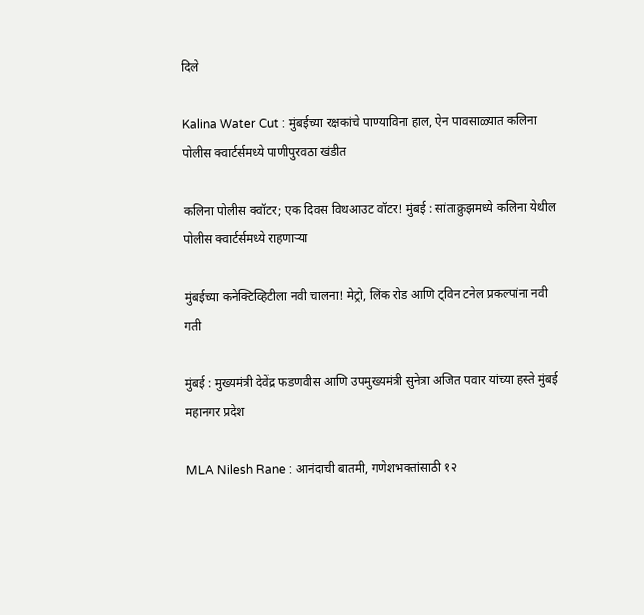दिले

Kalina Water Cut : मुंबईच्या रक्षकांचे पाण्याविना हाल, ऐन पावसाळ्यात कलिना पोलीस क्वार्टर्समध्ये पाणीपुरवठा खंडीत

कलिना पोलीस क्वॉटर; एक दिवस विथआउट वॉटर! मुंबई : सांताक्रुझमध्ये कलिना येथील पोलीस क्वार्टर्समध्ये राहणाऱ्या

मुंबईच्या कनेक्टिव्हिटीला नवी चालना! मेट्रो, लिंक रोड आणि ट्विन टनेल प्रकल्पांना नवी गती

मुंबई : मुख्यमंत्री देवेंद्र फडणवीस आणि उपमुख्यमंत्री सुनेत्रा अजित पवार यांच्या हस्ते मुंबई महानगर प्रदेश

MLA Nilesh Rane : आनंदाची बातमी, गणेशभक्तांसाठी १२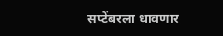सप्टेंबरला धावणार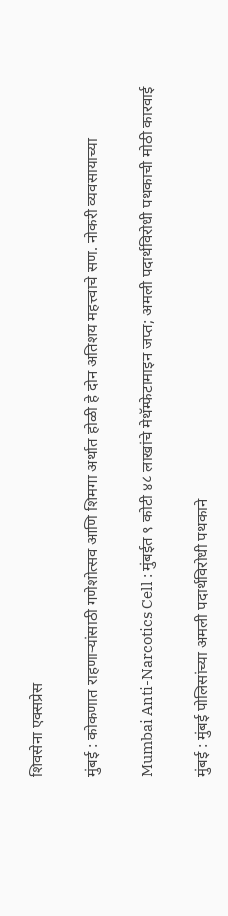शिवसेना एक्सप्रेस

मुंबई : कोकणात राहणाऱ्यांसाठी गणेशोत्सव आणि शिमगा अर्थात होळी हे दोन अतिशय महत्त्वाचे सण. नोकरी व्यवसायाच्या

Mumbai Anti-Narcotics Cell : मुंबईत ९ कोटी ४८ लाखांचे मेथॅम्फेटामाइन जप्त; अमली पदार्थविरोधी पथकाची मोठी कारवाई

मुंबई : मुंबई पोलिसांच्या अमली पदार्थविरोधी पथकाने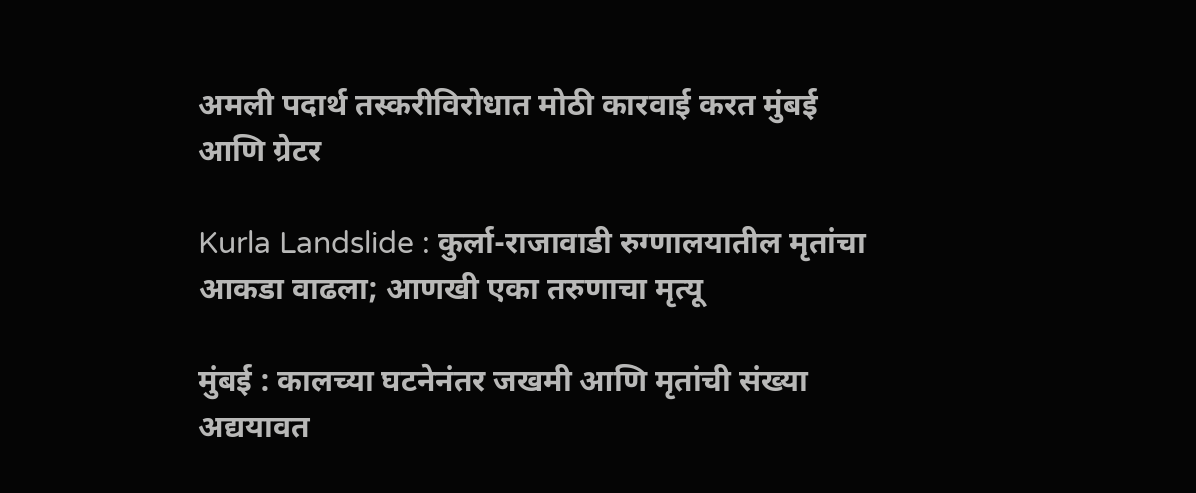अमली पदार्थ तस्करीविरोधात मोठी कारवाई करत मुंबई आणि ग्रेटर

Kurla Landslide : कुर्ला-राजावाडी रुग्णालयातील मृतांचा आकडा वाढला; आणखी एका तरुणाचा मृत्यू

मुंबई : कालच्या घटनेनंतर जखमी आणि मृतांची संख्या अद्ययावत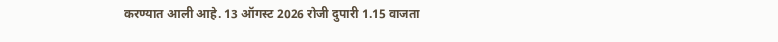करण्यात आली आहे. 13 ऑगस्ट 2026 रोजी दुपारी 1.15 वाजता